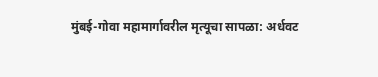मुंबई-गोवा महामार्गावरील मृत्यूचा सापळा: अर्धवट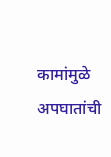कामांमुळे अपघातांची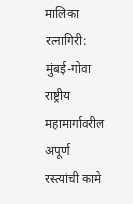मालिका
रत्नागिरी: मुंबई-गोवा राष्ट्रीय महामार्गावरील अपूर्ण रस्त्यांची कामे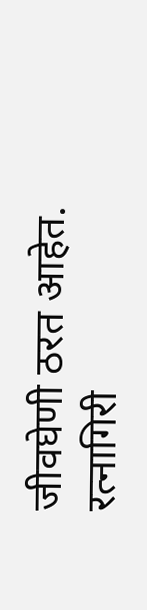जीवघेणी ठरत आहेत. रत्नागिरी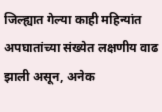जिल्ह्यात गेल्या काही महिन्यांत अपघातांच्या संख्येत लक्षणीय वाढ झाली असून, अनेक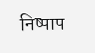निष्पाप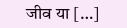जीव या […]